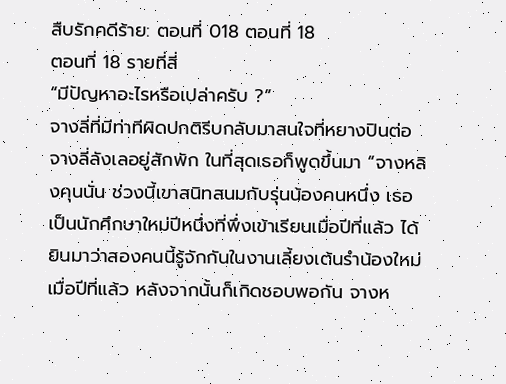สืบรักคดีร้าย: ตอนที่ 018 ตอนที่ 18
ตอนที่ 18 รายที่สี่
“มีปัญหาอะไรหรือเปล่าครับ ?”
จางลี่ที่มีท่าทีผิดปกติรีบกลับมาสนใจที่หยางปินต่อ
จางลี่ลังเลอยู่สักพัก ในที่สุดเธอก็พูดขึ้นมา “จางหลิงคุนนั่น ช่วงนี้เขาสนิทสนมกับรุ่นน้องคนหนึ่ง เธอเป็นนักศึกษาใหม่ปีหนึ่งที่พึ่งเข้าเรียนเมื่อปีที่แล้ว ได้ยินมาว่าสองคนนี้รู้จักกันในงานเลี้ยงเต้นรำน้องใหม่เมื่อปีที่แล้ว หลังจากนั้นก็เกิดชอบพอกัน จางห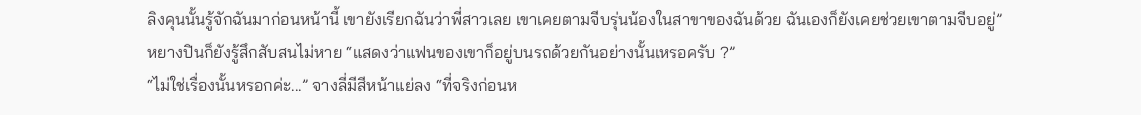ลิงคุนนั้นรู้จักฉันมาก่อนหน้านี้ เขายังเรียกฉันว่าพี่สาวเลย เขาเคยตามจีบรุ่นน้องในสาขาของฉันด้วย ฉันเองก็ยังเคยช่วยเขาตามจีบอยู่”
หยางปินก็ยังรู้สึกสับสนไม่หาย “แสดงว่าแฟนของเขาก็อยู่บนรถด้วยกันอย่างนั้นเหรอครับ ?”
“ไม่ใช่เรื่องนั้นหรอกค่ะ...” จางลี่มีสีหน้าแย่ลง “ที่จริงก่อนห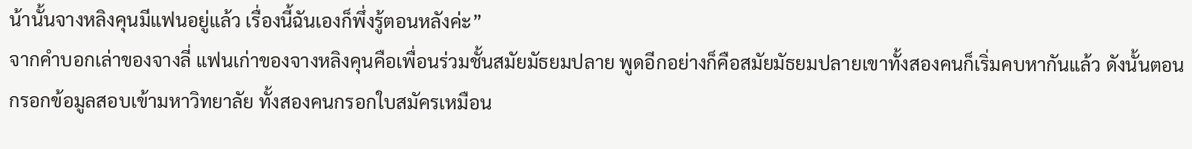น้านั้นจางหลิงคุนมีแฟนอยู่แล้ว เรื่องนี้ฉันเองก็พึ่งรู้ตอนหลังค่ะ”
จากคำบอกเล่าของจางลี่ แฟนเก่าของจางหลิงคุนคือเพื่อนร่วมชั้นสมัยมัธยมปลาย พูดอีกอย่างก็คือสมัยมัธยมปลายเขาทั้งสองคนก็เริ่มคบหากันแล้ว ดังนั้นตอนกรอกข้อมูลสอบเข้ามหาวิทยาลัย ทั้งสองคนกรอกใบสมัครเหมือน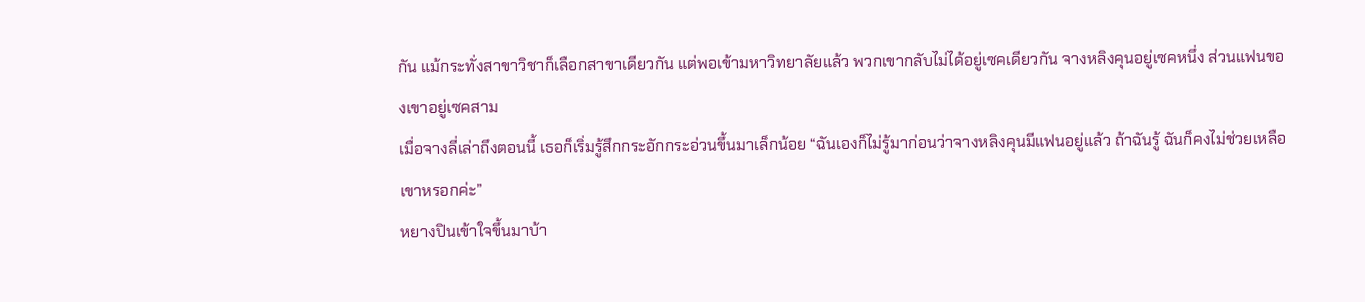กัน แม้กระทั่งสาขาวิชาก็เลือกสาขาเดียวกัน แต่พอเข้ามหาวิทยาลัยแล้ว พวกเขากลับไม่ได้อยู่เซคเดียวกัน จางหลิงคุนอยู่เซคหนึ่ง ส่วนแฟนของเขาอยู่เซคสาม
เมื่อจางลี่เล่าถึงตอนนี้ เธอก็เริ่มรู้สึกกระอักกระอ่วนขึ้นมาเล็กน้อย “ฉันเองก็ไม่รู้มาก่อนว่าจางหลิงคุนมีแฟนอยู่แล้ว ถ้าฉันรู้ ฉันก็คงไม่ช่วยเหลือเขาหรอกค่ะ”
หยางปินเข้าใจขึ้นมาบ้า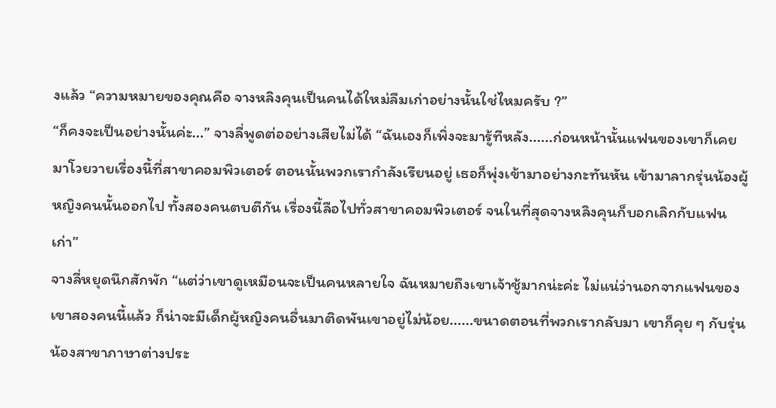งแล้ว “ความหมายของคุณคือ จางหลิงคุนเป็นคนได้ใหม่ลืมเก่าอย่างนั้นใช่ไหมครับ ?”
“ก็คงจะเป็นอย่างนั้นค่ะ...” จางลี่พูดต่ออย่างเสียไม่ได้ “ฉันเองก็เพิ่งจะมารู้ทีหลัง......ก่อนหน้านั้นแฟนของเขาก็เคยมาโวยวายเรื่องนี้ที่สาขาคอมพิวเตอร์ ตอนนั้นพวกเรากำลังเรียนอยู่ เธอก็พุ่งเข้ามาอย่างกะทันหัน เข้ามาลากรุ่นน้องผู้หญิงคนนั้นออกไป ทั้งสองคนตบตีกัน เรื่องนี้ลือไปทั่วสาขาคอมพิวเตอร์ จนในที่สุดจางหลิงคุนก็บอกเลิกกับแฟนเก่า”
จางลี่หยุดนึกสักพัก “แต่ว่าเขาดูเหมือนจะเป็นคนหลายใจ ฉันหมายถึงเขาเจ้าชู้มากน่ะค่ะ ไม่แน่ว่านอกจากแฟนของเขาสองคนนี้แล้ว ก็น่าจะมีเด็กผู้หญิงคนอื่นมาติดพันเขาอยู่ไม่น้อย......ขนาดตอนที่พวกเรากลับมา เขาก็คุย ๆ กับรุ่นน้องสาขาภาษาต่างประ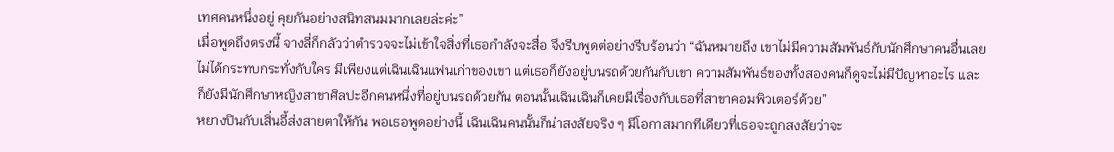เทศคนหนึ่งอยู่ คุยกันอย่างสนิทสนมมากเลยล่ะค่ะ”
เมื่อพูดถึงตรงนี้ จางลี่ก็กลัวว่าตำรวจจะไม่เข้าใจสิ่งที่เธอกำลังจะสื่อ จึงรีบพูดต่อย่างรีบร้อนว่า “ฉันหมายถึง เขาไม่มีความสัมพันธ์กับนักศึกษาคนอื่นเลย ไม่ได้กระทบกระทั่งกับใคร มีเพียงแต่เฉินเฉินแฟนเก่าของเขา แต่เธอก็ยังอยู่บนรถด้วยกันกับเขา ความสัมพันธ์ของทั้งสองคนก็ดูจะไม่มีปัญหาอะไร และก็ยังมีนักศึกษาหญิงสาขาศิลปะอีกคนหนึ่งที่อยู่บนรถด้วยกัน ตอนนั้นเฉินเฉินก็เคยมีเรื่องกับเธอที่สาขาคอมพิวเตอร์ด้วย”
หยางปินกับเสิ่นอี้ส่งสายตาให้กัน พอเธอพูดอย่างนี้ เฉินเฉินคนนั้นก็น่าสงสัยจริง ๆ มีโอกาสมากทีเดียวที่เธอจะถูกสงสัยว่าจะ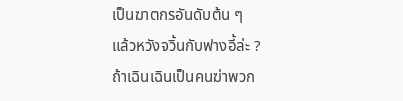เป็นฆาตกรอันดับต้น ๆ
แล้วหวังจวิ้นกับฟางอี้ล่ะ ?
ถ้าเฉินเฉินเป็นคนฆ่าพวก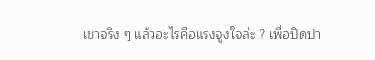เขาจริง ๆ แล้วอะไรคือแรงจูงใจล่ะ ? เพื่อปิดปา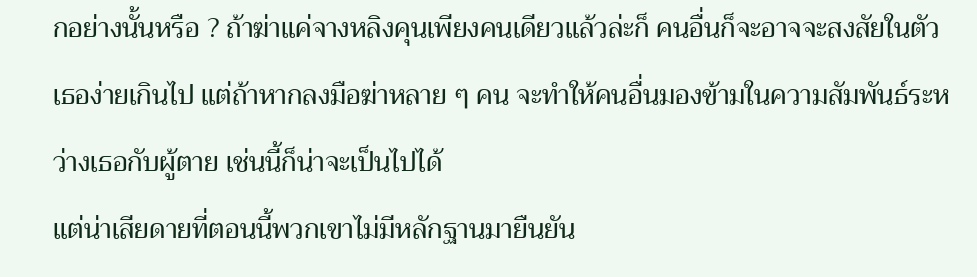กอย่างนั้นหรือ ? ถ้าฆ่าแค่จางหลิงคุนเพียงคนเดียวแล้วล่ะก็ คนอื่นก็จะอาจจะสงสัยในตัวเธอง่ายเกินไป แต่ถ้าหากลงมือฆ่าหลาย ๆ คน จะทำให้คนอื่นมองข้ามในความสัมพันธ์ระหว่างเธอกับผู้ตาย เช่นนี้ก็น่าจะเป็นไปได้
แต่น่าเสียดายที่ตอนนี้พวกเขาไม่มีหลักฐานมายืนยัน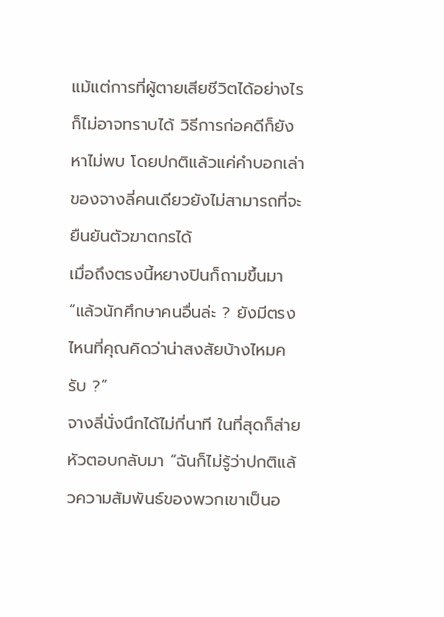แม้แต่การที่ผู้ตายเสียชีวิตได้อย่างไรก็ไม่อาจทราบได้ วิธีการก่อคดีก็ยังหาไม่พบ โดยปกติแล้วแค่คำบอกเล่าของจางลี่คนเดียวยังไม่สามารถที่จะยืนยันตัวฆาตกรได้
เมื่อถึงตรงนี้หยางปินก็ถามขึ้นมา “แล้วนักศึกษาคนอื่นล่ะ ? ยังมีตรงไหนที่คุณคิดว่าน่าสงสัยบ้างไหมครับ ?”
จางลี่นั่งนึกได้ไม่กี่นาที ในที่สุดก็ส่ายหัวตอบกลับมา “ฉันก็ไม่รู้ว่าปกติแล้วความสัมพันธ์ของพวกเขาเป็นอ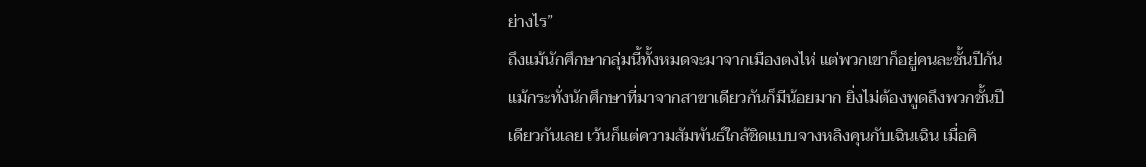ย่างไร”
ถึงแม้นักศึกษากลุ่มนี้ทั้งหมดจะมาจากเมืองตงไห่ แต่พวกเขาก็อยู่คนละชั้นปีกัน แม้กระทั่งนักศึกษาที่มาจากสาขาเดียวกันก็มีน้อยมาก ยิ่งไม่ต้องพูดถึงพวกชั้นปีเดียวกันเลย เว้นก็แต่ความสัมพันธ์ใกล้ชิดแบบจางหลิงคุนกับเฉินเฉิน เมื่อคิ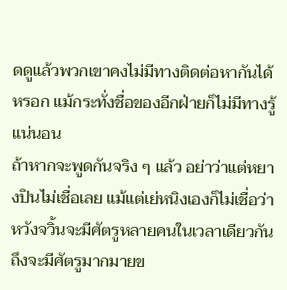ดดูแล้วพวกเขาคงไม่มีทางติดต่อหากันได้หรอก แม้กระทั่งชื่อของอีกฝ่ายก็ไม่มีทางรู้แน่นอน
ถ้าหากจะพูดกันจริง ๆ แล้ว อย่าว่าแต่หยางปินไม่เชื่อเลย แม้แต่เย่หนิงเองก็ไม่เชื่อว่าหวังจวิ้นจะมีศัตรูหลายคนในเวลาเดียวกัน ถึงจะมีศัตรูมากมายข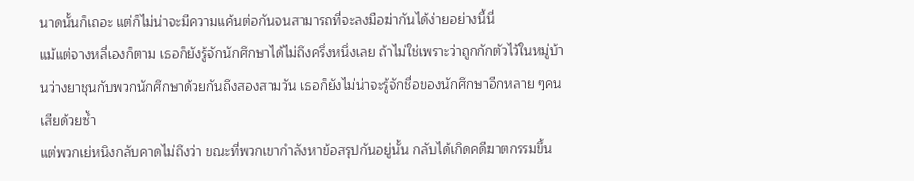นาดนั้นก็เถอะ แต่ก็ไม่น่าจะมีความแค้นต่อกันจนสามารถที่จะลงมือฆ่ากันได้ง่ายอย่างนี้นี่
แม้แต่จางหลี่เองก็ตาม เธอก็ยังรู้จักนักศึกษาได้ไม่ถึงครึ่งหนึ่งเลย ถ้าไม่ใช่เพราะว่าถูกกักตัวไว้ในหมู่บ้านว่างยาชุนกับพวกนักศึกษาด้วยกันถึงสองสามวัน เธอก็ยังไม่น่าจะรู้จักชื่อของนักศึกษาอีกหลาย ๆคนเสียด้วยซ้ำ
แต่พวกเย่หนิงกลับคาดไม่ถึงว่า ขณะที่พวกเขากำลังหาข้อสรุปกันอยู่นั้น กลับได้เกิดคดีฆาตกรรมขึ้น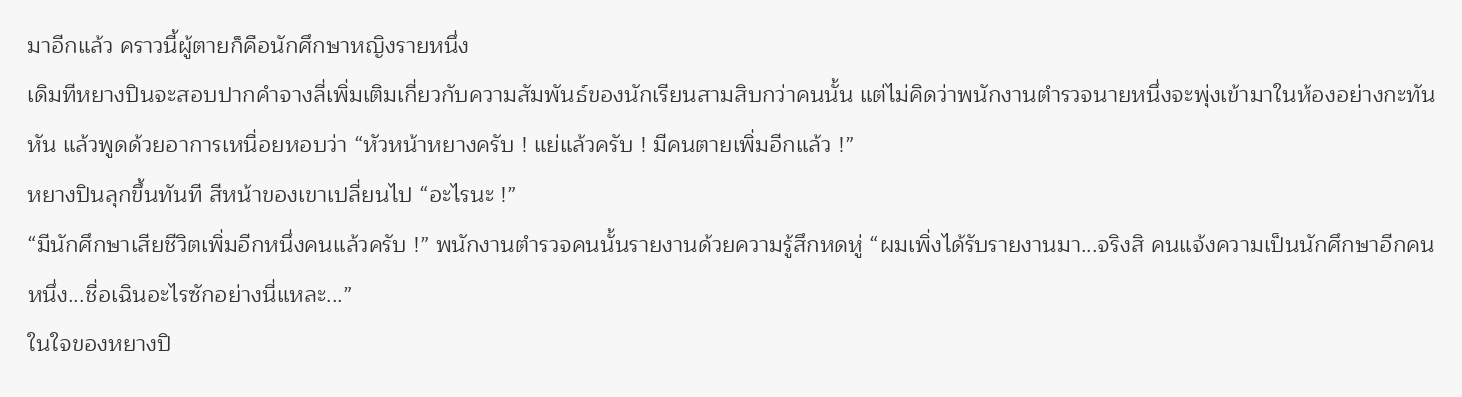มาอีกแล้ว คราวนี้ผู้ตายก็คือนักศึกษาหญิงรายหนึ่ง
เดิมทีหยางปินจะสอบปากคำจางลี่เพิ่มเติมเกี่ยวกับความสัมพันธ์ของนักเรียนสามสิบกว่าคนนั้น แต่ไม่คิดว่าพนักงานตำรวจนายหนึ่งจะพุ่งเข้ามาในห้องอย่างกะทันหัน แล้วพูดด้วยอาการเหนื่อยหอบว่า “หัวหน้าหยางครับ ! แย่แล้วครับ ! มีคนตายเพิ่มอีกแล้ว !”
หยางปินลุกขึ้นทันที สีหน้าของเขาเปลี่ยนไป “อะไรนะ !”
“มีนักศึกษาเสียชีวิตเพิ่มอีกหนึ่งคนแล้วครับ !” พนักงานตำรวจคนนั้นรายงานด้วยความรู้สึกหดหู่ “ผมเพิ่งได้รับรายงานมา...จริงสิ คนแจ้งความเป็นนักศึกษาอีกคนหนึ่ง...ชื่อเฉินอะไรซักอย่างนี่แหละ...”
ในใจของหยางปิ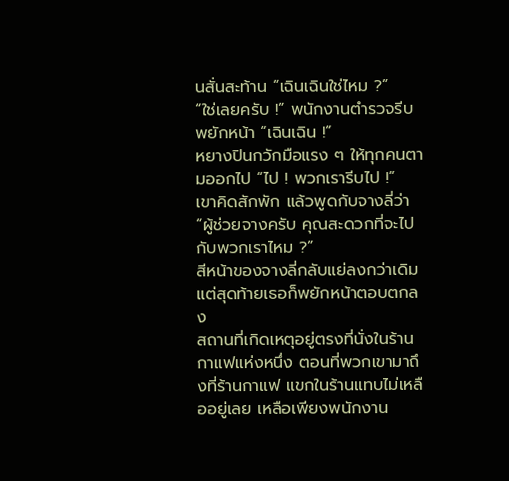นสั่นสะท้าน “เฉินเฉินใช่ไหม ?”
“ใช่เลยครับ !” พนักงานตำรวจรีบพยักหน้า “เฉินเฉิน !”
หยางปินกวักมือแรง ๆ ให้ทุกคนตามออกไป “ไป ! พวกเรารีบไป !”
เขาคิดสักพัก แล้วพูดกับจางลี่ว่า “ผู้ช่วยจางครับ คุณสะดวกที่จะไปกับพวกเราไหม ?”
สีหน้าของจางลี่กลับแย่ลงกว่าเดิม แต่สุดท้ายเธอก็พยักหน้าตอบตกลง
สถานที่เกิดเหตุอยู่ตรงที่นั่งในร้านกาแฟแห่งหนึ่ง ตอนที่พวกเขามาถึงที่ร้านกาแฟ แขกในร้านแทบไม่เหลืออยู่เลย เหลือเพียงพนักงาน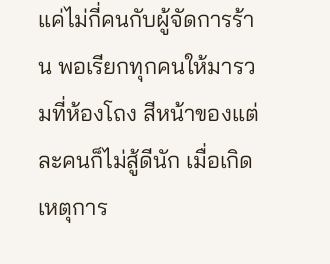แค่ไม่กี่คนกับผู้จัดการร้าน พอเรียกทุกคนให้มารวมที่ห้องโถง สีหน้าของแต่ละคนก็ไม่สู้ดีนัก เมื่อเกิดเหตุการ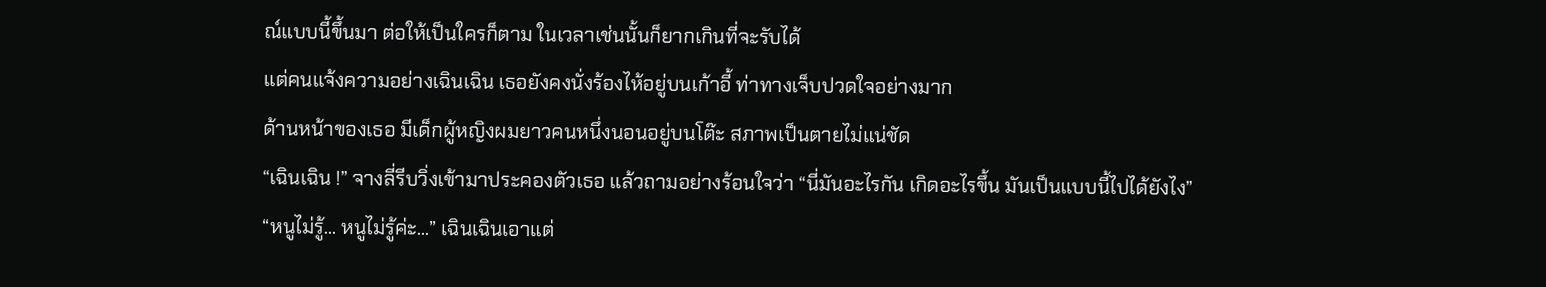ณ์แบบนี้ขึ้นมา ต่อให้เป็นใครก็ตาม ในเวลาเช่นนั้นก็ยากเกินที่จะรับได้
แต่คนแจ้งความอย่างเฉินเฉิน เธอยังคงนั่งร้องไห้อยู่บนเก้าอี้ ท่าทางเจ็บปวดใจอย่างมาก
ด้านหน้าของเธอ มีเด็กผู้หญิงผมยาวคนหนึ่งนอนอยู่บนโต๊ะ สภาพเป็นตายไม่แน่ชัด
“เฉินเฉิน !” จางลี่รีบวิ่งเข้ามาประคองตัวเธอ แล้วถามอย่างร้อนใจว่า “นี่มันอะไรกัน เกิดอะไรขึ้น มันเป็นแบบนี้ไปได้ยังไง”
“หนูไม่รู้... หนูไม่รู้ค่ะ...” เฉินเฉินเอาแต่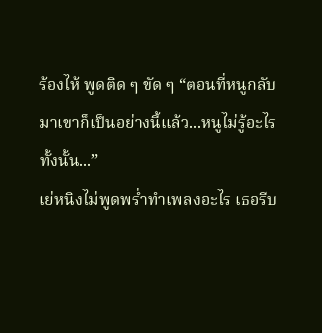ร้องไห้ พูดติด ๆ ขัด ๆ “ตอนที่หนูกลับมาเขาก็เป็นอย่างนี้แล้ว...หนูไม่รู้อะไรทั้งนั้น...”
เย่หนิงไม่พูดพร่ำทำเพลงอะไร เธอรีบ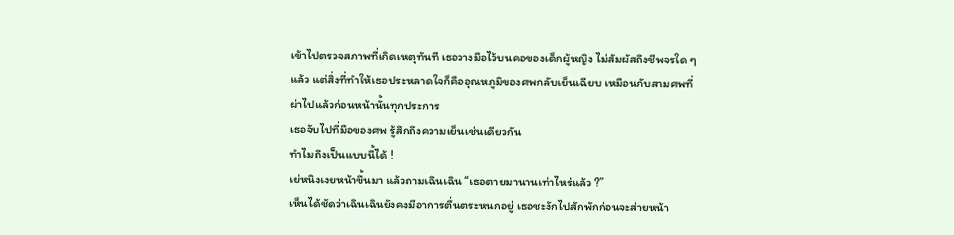เข้าไปตรวจสภาพที่เกิดเหตุทันที เธอวางมือไว้บนคอของเด็กผู้หญิง ไม่สัมผัสถึงชีพจรใด ๆ แล้ว แต่สิ่งที่ทำให้เธอประหลาดใจก็คืออุณหภูมิของศพกลับเย็นเฉียบ เหมือนกับสามศพที่ผ่าไปแล้วก่อนหน้านั้นทุกประการ
เธอจับไปที่มือของศพ รู้สึกถึงความเย็นเช่นเดียวกัน
ทำไมถึงเป็นแบบนี้ได้ !
เย่หนิงเงยหน้าขึ้นมา แล้วถามเฉินเฉิน “เธอตายมานานเท่าไหร่แล้ว ?”
เห็นได้ชัดว่าเฉินเฉินยังคงมีอาการตื่นตระหนกอยู่ เธอชะงักไปสักพักก่อนจะส่ายหน้า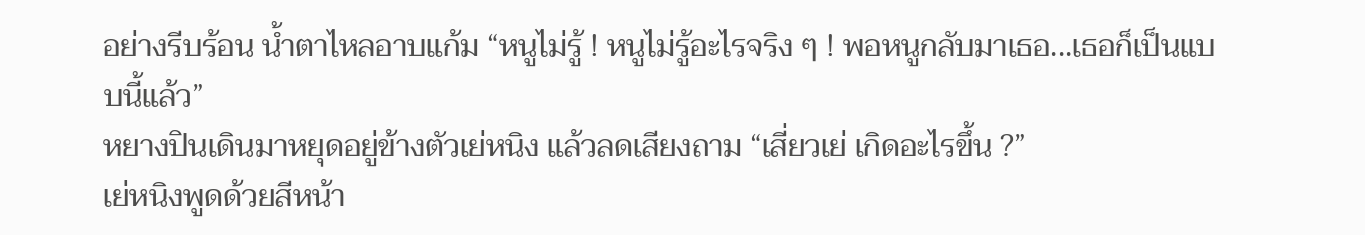อย่างรีบร้อน น้ำตาไหลอาบแก้ม “หนูไม่รู้ ! หนูไม่รู้อะไรจริง ๆ ! พอหนูกลับมาเธอ...เธอก็เป็นแบบนี้แล้ว”
หยางปินเดินมาหยุดอยู่ข้างตัวเย่หนิง แล้วลดเสียงถาม “เสี่ยวเย่ เกิดอะไรขึ้น ?”
เย่หนิงพูดด้วยสีหน้า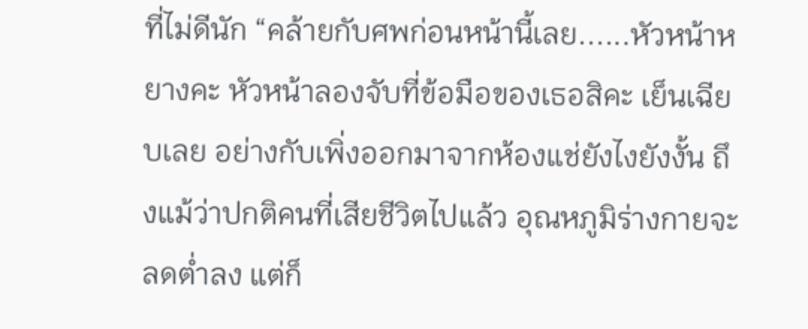ที่ไม่ดีนัก “คล้ายกับศพก่อนหน้านี้เลย......หัวหน้าหยางคะ หัวหน้าลองจับที่ข้อมือของเธอสิคะ เย็นเฉียบเลย อย่างกับเพิ่งออกมาจากห้องแช่ยังไงยังงั้น ถึงแม้ว่าปกติคนที่เสียชีวิตไปแล้ว อุณหภูมิร่างกายจะลดต่ำลง แต่ก็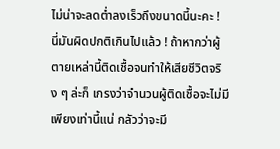ไม่น่าจะลดต่ำลงเร็วถึงขนาดนี้นะคะ ! นี่มันผิดปกติเกินไปแล้ว ! ถ้าหากว่าผู้ตายเหล่านี้ติดเชื้อจนทำให้เสียชีวิตจริง ๆ ล่ะก็ เกรงว่าจำนวนผู้ติดเชื้อจะไม่มีเพียงเท่านี้แน่ กลัวว่าจะมี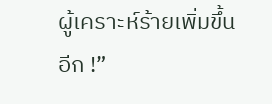ผู้เคราะห์ร้ายเพิ่มขึ้นอีก !”